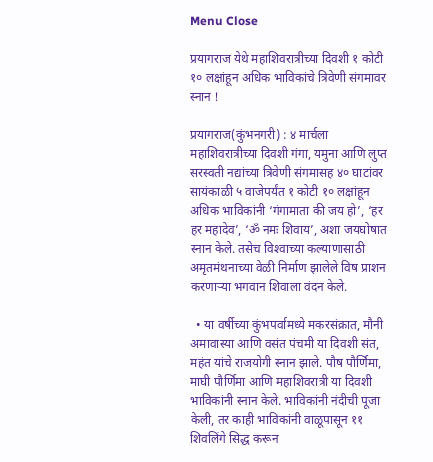Menu Close

प्रयागराज येथे महाशिवरात्रीच्या दिवशी १ कोटी १० लक्षांहून अधिक भाविकांचे त्रिवेणी संगमावर स्नान !

प्रयागराज(कुंभनगरी) : ४ मार्चला महाशिवरात्रीच्या दिवशी गंगा, यमुना आणि लुप्त सरस्वती नद्यांच्या त्रिवेणी संगमासह ४० घाटांवर सायंकाळी ५ वाजेपर्यंत १ कोटी १० लक्षांहून अधिक भाविकांनी ‘गंगामाता की जय हो’, ‘हर हर महादेव’, ‘ॐ नमः शिवाय’, अशा जयघोषात स्नान केले. तसेच विश्‍वाच्या कल्याणासाठी अमृतमंथनाच्या वेळी निर्माण झालेले विष प्राशन करणार्‍या भगवान शिवाला वंदन केले.

  • या वर्षीच्या कुंभपर्वामध्ये मकरसंक्रात, मौनी अमावास्या आणि वसंत पंचमी या दिवशी संत, महंत यांचे राजयोगी स्नान झाले. पौष पौर्णिमा, माघी पौर्णिमा आणि महाशिवरात्री या दिवशी भाविकांनी स्नान केले. भाविकांनी नंदीची पूजा केली, तर काही भाविकांनी वाळूपासून ११ शिवलिंगे सिद्ध करून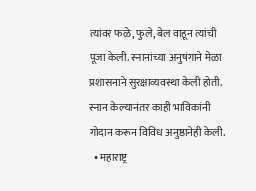त्यांवर फळे, फुले, बेल वाहून त्यांची पूजा केली. स्नानांच्या अनुषंगाने मेळा प्रशासनाने सुरक्षाव्यवस्था केली होती. स्नान केल्यानंतर काही भाविकांनी गोदान करून विविध अनुष्ठानेही केली.
  • महाराष्ट्र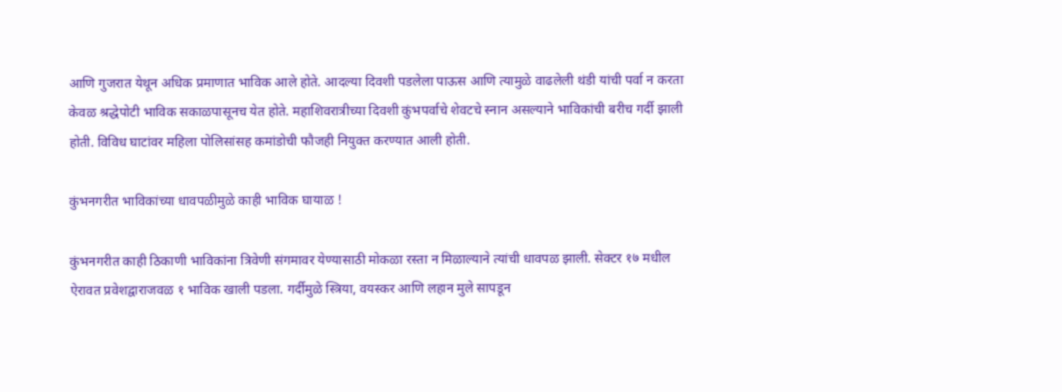आणि गुजरात येथून अधिक प्रमाणात भाविक आले होते. आदल्या दिवशी पडलेला पाऊस आणि त्यामुळे वाढलेली थंडी यांची पर्वा न करता केवळ श्रद्धेपोटी भाविक सकाळपासूनच येत होते. महाशिवरात्रीच्या दिवशी कुंभपर्वाचे शेवटचे स्नान असल्याने भाविकांची बरीच गर्दी झाली होती. विविध घाटांवर महिला पोलिसांसह कमांडोची फौजही नियुक्त करण्यात आली होती.

कुंभनगरीत भाविकांच्या धावपळीमुळे काही भाविक घायाळ !

कुंभनगरीत काही ठिकाणी भाविकांना त्रिवेणी संगमावर येण्यासाठी मोकळा रस्ता न मिळाल्याने त्यांची धावपळ झाली. सेक्टर १७ मधील ऐरावत प्रवेशद्वाराजवळ १ भाविक खाली पडला. गर्दीमुळे स्त्रिया, वयस्कर आणि लहान मुले सापडून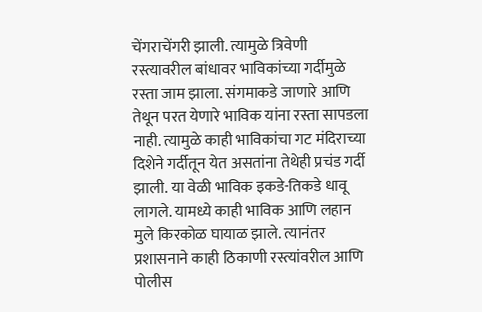चेंगराचेंगरी झाली. त्यामुळे त्रिवेणी रस्त्यावरील बांधावर भाविकांच्या गर्दीमुळे रस्ता जाम झाला. संगमाकडे जाणारे आणि तेथून परत येणारे भाविक यांना रस्ता सापडला नाही. त्यामुळे काही भाविकांचा गट मंदिराच्या दिशेने गर्दीतून येत असतांना तेथेही प्रचंड गर्दी झाली. या वेळी भाविक इकडे-तिकडे धावू लागले. यामध्ये काही भाविक आणि लहान मुले किरकोळ घायाळ झाले. त्यानंतर प्रशासनाने काही ठिकाणी रस्त्यांवरील आणि पोलीस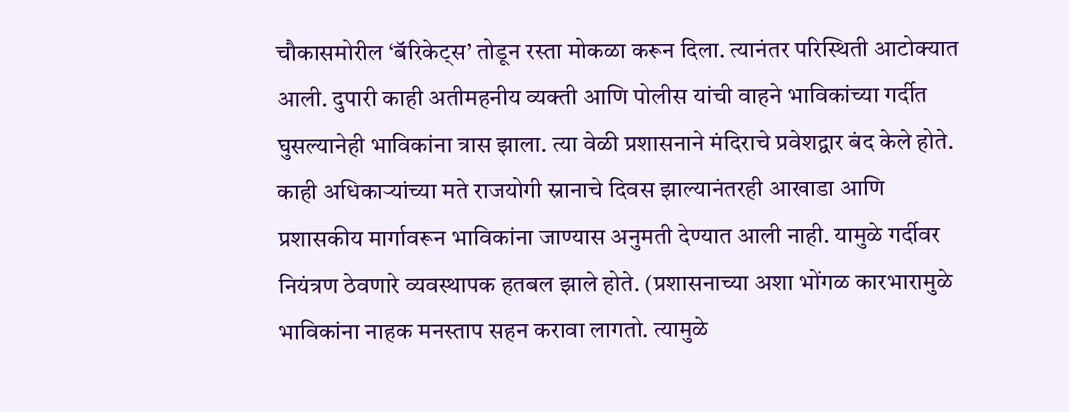चौकासमोरील ‘बॅरिकेट्स’ तोडून रस्ता मोकळा करून दिला. त्यानंतर परिस्थिती आटोक्यात आली. दुपारी काही अतीमहनीय व्यक्ती आणि पोलीस यांची वाहने भाविकांच्या गर्दीत घुसल्यानेही भाविकांना त्रास झाला. त्या वेळी प्रशासनाने मंदिराचे प्रवेशद्वार बंद केले होते. काही अधिकार्‍यांच्या मते राजयोगी स्नानाचे दिवस झाल्यानंतरही आखाडा आणि प्रशासकीय मार्गावरून भाविकांना जाण्यास अनुमती देण्यात आली नाही. यामुळे गर्दीवर नियंत्रण ठेवणारे व्यवस्थापक हतबल झाले होते. (प्रशासनाच्या अशा भोंगळ कारभारामुळे भाविकांना नाहक मनस्ताप सहन करावा लागतो. त्यामुळे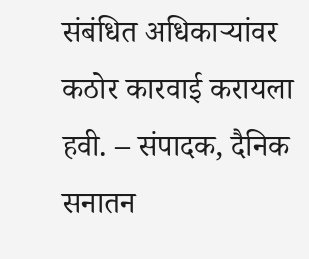संबंधित अधिकार्‍यांवर कठोर कारवाई करायला हवी. – संपादक, दैनिक सनातन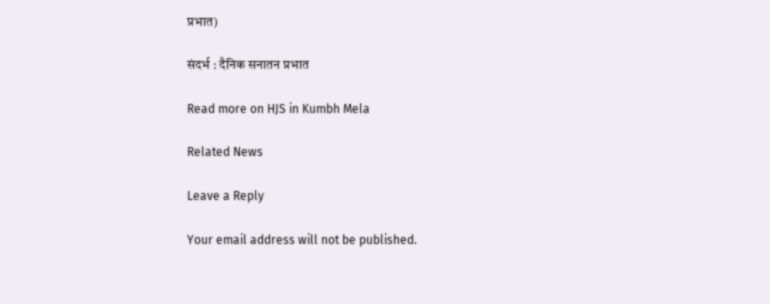प्रभात)

संदर्भ : दैनिक सनातन प्रभात

Read more on HJS in Kumbh Mela

Related News

Leave a Reply

Your email address will not be published.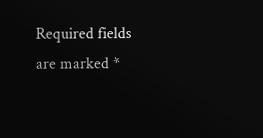Required fields are marked *